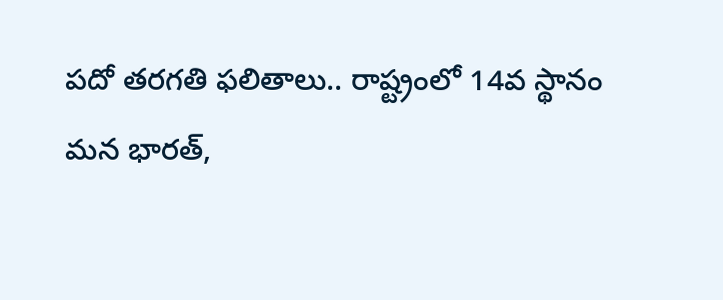పదో తరగతి ఫలితాలు.. రాష్ట్రంలో 14వ స్థానం
మన భారత్,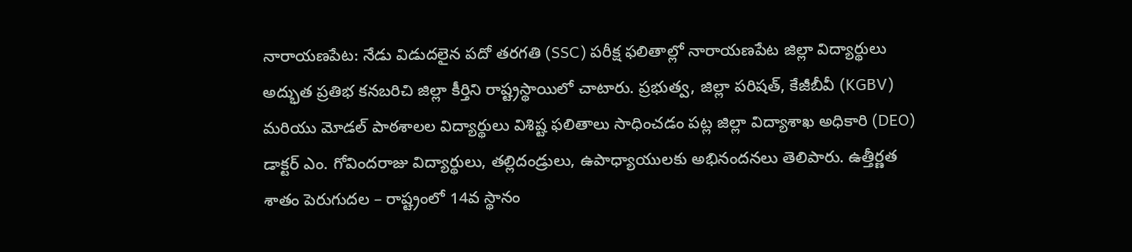నారాయణపేట: నేడు విడుదలైన పదో తరగతి (SSC) పరీక్ష ఫలితాల్లో నారాయణపేట జిల్లా విద్యార్థులు అద్భుత ప్రతిభ కనబరిచి జిల్లా కీర్తిని రాష్ట్రస్థాయిలో చాటారు. ప్రభుత్వ, జిల్లా పరిషత్, కేజీబీవీ (KGBV) మరియు మోడల్ పాఠశాలల విద్యార్థులు విశిష్ట ఫలితాలు సాధించడం పట్ల జిల్లా విద్యాశాఖ అధికారి (DEO) డాక్టర్ ఎం. గోవిందరాజు విద్యార్థులు, తల్లిదండ్రులు, ఉపాధ్యాయులకు అభినందనలు తెలిపారు. ఉత్తీర్ణత శాతం పెరుగుదల – రాష్ట్రంలో 14వ స్థానం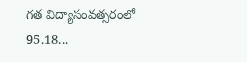గత విద్యాసంవత్సరంలో 95.18...